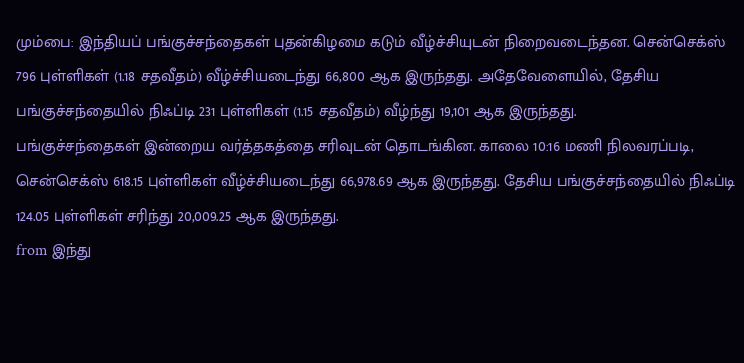மும்பை: இந்தியப் பங்குச்சந்தைகள் புதன்கிழமை கடும் வீழ்ச்சியுடன் நிறைவடைந்தன. சென்செக்ஸ் 796 புள்ளிகள் (1.18 சதவீதம்) வீழ்ச்சியடைந்து 66,800 ஆக இருந்தது. அதேவேளையில், தேசிய பங்குச்சந்தையில் நிஃப்டி 231 புள்ளிகள் (1.15 சதவீதம்) வீழ்ந்து 19,101 ஆக இருந்தது.
பங்குச்சந்தைகள் இன்றைய வர்த்தகத்தை சரிவுடன் தொடங்கின. காலை 10:16 மணி நிலவரப்படி, சென்செக்ஸ் 618.15 புள்ளிகள் வீழ்ச்சியடைந்து 66,978.69 ஆக இருந்தது. தேசிய பங்குச்சந்தையில் நிஃப்டி 124.05 புள்ளிகள் சரிந்து 20,009.25 ஆக இருந்தது.
from இந்து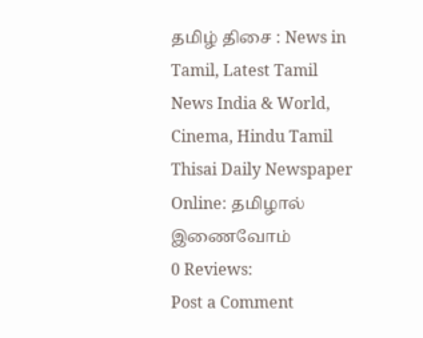தமிழ் திசை : News in Tamil, Latest Tamil News India & World, Cinema, Hindu Tamil Thisai Daily Newspaper Online: தமிழால் இணைவோம்
0 Reviews:
Post a Comment